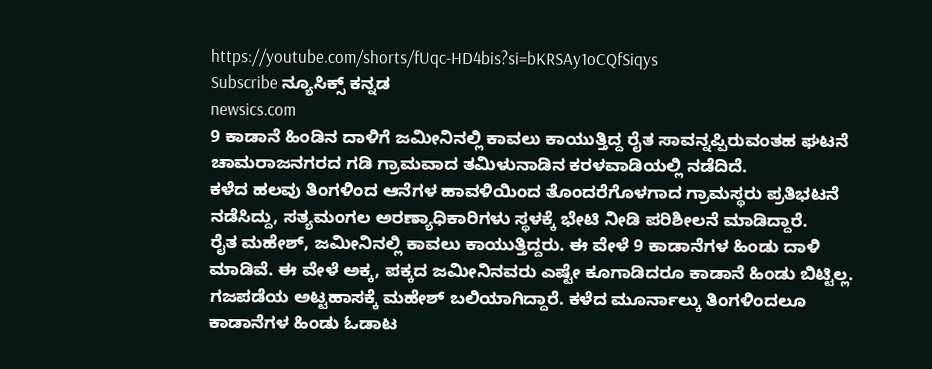https://youtube.com/shorts/fUqc-HD4bis?si=bKRSAy1oCQfSiqys
Subscribe ನ್ಯೂಸಿಕ್ಸ್ ಕನ್ನಡ
newsics.com
9 ಕಾಡಾನೆ ಹಿಂಡಿನ ದಾಳಿಗೆ ಜಮೀನಿನಲ್ಲಿ ಕಾವಲು ಕಾಯುತ್ತಿದ್ದ ರೈತ ಸಾವನ್ನಪ್ಪಿರುವಂತಹ ಘಟನೆ ಚಾಮರಾಜನಗರದ ಗಡಿ ಗ್ರಾಮವಾದ ತಮಿಳುನಾಡಿನ ಕರಳವಾಡಿಯಲ್ಲಿ ನಡೆದಿದೆ.
ಕಳೆದ ಹಲವು ತಿಂಗಳಿಂದ ಆನೆಗಳ ಹಾವಳಿಯಿಂದ ತೊಂದರೆಗೊಳಗಾದ ಗ್ರಾಮಸ್ಥರು ಪ್ರತಿಭಟನೆ ನಡೆಸಿದ್ದು, ಸತ್ಯಮಂಗಲ ಅರಣ್ಯಾಧಿಕಾರಿಗಳು ಸ್ಥಳಕ್ಕೆ ಭೇಟಿ ನೀಡಿ ಪರಿಶೀಲನೆ ಮಾಡಿದ್ದಾರೆ.
ರೈತ ಮಹೇಶ್, ಜಮೀನಿನಲ್ಲಿ ಕಾವಲು ಕಾಯುತ್ತಿದ್ದರು. ಈ ವೇಳೆ 9 ಕಾಡಾನೆಗಳ ಹಿಂಡು ದಾಳಿ ಮಾಡಿವೆ. ಈ ವೇಳೆ ಅಕ್ಕ, ಪಕ್ಕದ ಜಮೀನಿನವರು ಎಷ್ಟೇ ಕೂಗಾಡಿದರೂ ಕಾಡಾನೆ ಹಿಂಡು ಬಿಟ್ಟಿಲ್ಲ. ಗಜಪಡೆಯ ಅಟ್ಟಹಾಸಕ್ಕೆ ಮಹೇಶ್ ಬಲಿಯಾಗಿದ್ದಾರೆ. ಕಳೆದ ಮೂರ್ನಾಲ್ಕು ತಿಂಗಳಿಂದಲೂ ಕಾಡಾನೆಗಳ ಹಿಂಡು ಓಡಾಟ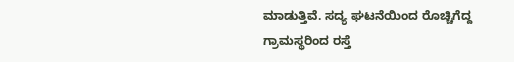ಮಾಡುತ್ತಿವೆ. ಸದ್ಯ ಘಟನೆಯಿಂದ ರೊಚ್ಚಿಗೆದ್ದ ಗ್ರಾಮಸ್ಥರಿಂದ ರಸ್ತೆ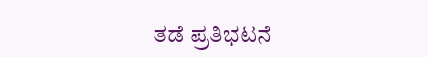ತಡೆ ಪ್ರತಿಭಟನೆ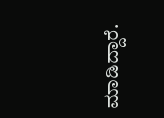ಮಾಡಿದ್ದಾರೆ.